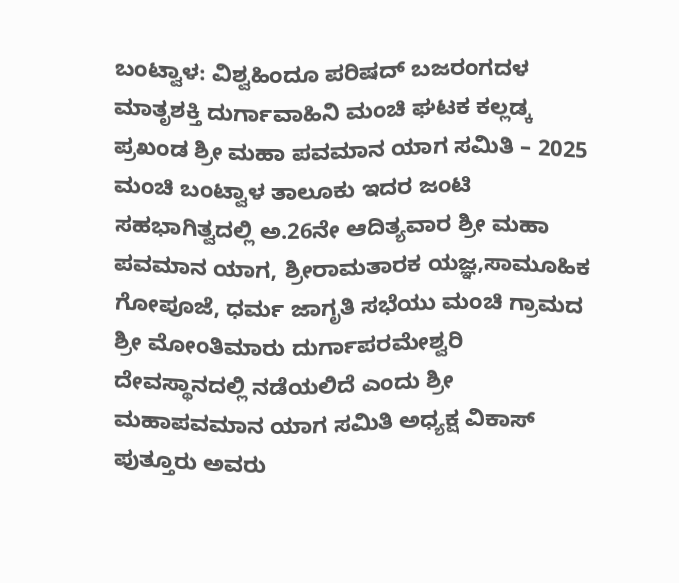ಬಂಟ್ವಾಳ: ವಿಶ್ವಹಿಂದೂ ಪರಿಷದ್ ಬಜರಂಗದಳ ಮಾತೃಶಕ್ತಿ ದುರ್ಗಾವಾಹಿನಿ ಮಂಚಿ ಘಟಕ ಕಲ್ಲಡ್ಕ ಪ್ರಖಂಡ ಶ್ರೀ ಮಹಾ ಪವಮಾನ ಯಾಗ ಸಮಿತಿ – 2025 ಮಂಚಿ ಬಂಟ್ವಾಳ ತಾಲೂಕು ಇದರ ಜಂಟಿ ಸಹಭಾಗಿತ್ವದಲ್ಲಿ ಅ.26ನೇ ಆದಿತ್ಯವಾರ ಶ್ರೀ ಮಹಾ ಪವಮಾನ ಯಾಗ, ಶ್ರೀರಾಮತಾರಕ ಯಜ್ಞ,ಸಾಮೂಹಿಕ ಗೋಪೂಜೆ, ಧರ್ಮ ಜಾಗೃತಿ ಸಭೆಯು ಮಂಚಿ ಗ್ರಾಮದ ಶ್ರೀ ಮೋಂತಿಮಾರು ದುರ್ಗಾಪರಮೇಶ್ವರಿ ದೇವಸ್ಥಾನದಲ್ಲಿ ನಡೆಯಲಿದೆ ಎಂದು ಶ್ರೀ ಮಹಾಪವಮಾನ ಯಾಗ ಸಮಿತಿ ಅಧ್ಯಕ್ಷ ವಿಕಾಸ್ ಪುತ್ತೂರು ಅವರು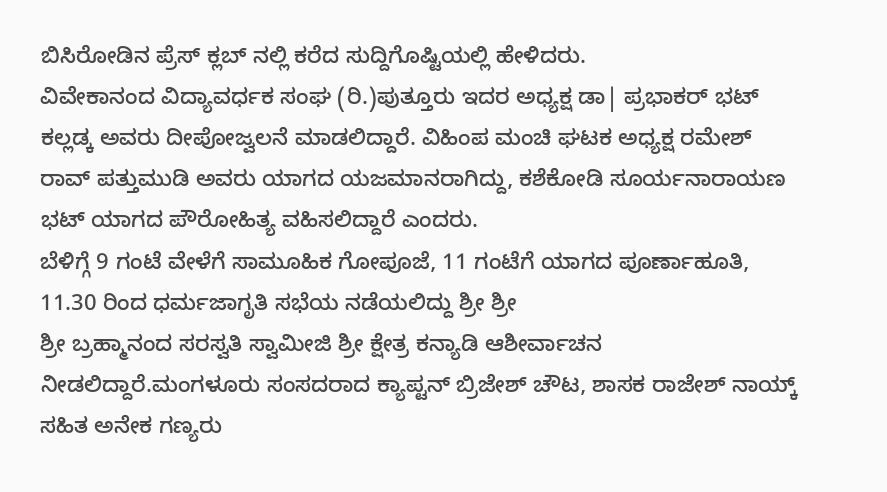ಬಿಸಿರೋಡಿನ ಪ್ರೆಸ್ ಕ್ಲಬ್ ನಲ್ಲಿ ಕರೆದ ಸುದ್ದಿಗೊಷ್ಟಿಯಲ್ಲಿ ಹೇಳಿದರು.
ವಿವೇಕಾನಂದ ವಿದ್ಯಾವರ್ಧಕ ಸಂಘ (ರಿ.)ಪುತ್ತೂರು ಇದರ ಅಧ್ಯಕ್ಷ ಡಾ| ಪ್ರಭಾಕರ್ ಭಟ್ ಕಲ್ಲಡ್ಕ ಅವರು ದೀಪೋಜ್ವಲನೆ ಮಾಡಲಿದ್ದಾರೆ. ವಿಹಿಂಪ ಮಂಚಿ ಘಟಕ ಅಧ್ಯಕ್ಷ ರಮೇಶ್ ರಾವ್ ಪತ್ತುಮುಡಿ ಅವರು ಯಾಗದ ಯಜಮಾನರಾಗಿದ್ದು, ಕಶೆಕೋಡಿ ಸೂರ್ಯನಾರಾಯಣ ಭಟ್ ಯಾಗದ ಪೌರೋಹಿತ್ಯ ವಹಿಸಲಿದ್ದಾರೆ ಎಂದರು.
ಬೆಳಿಗ್ಗೆ 9 ಗಂಟೆ ವೇಳೆಗೆ ಸಾಮೂಹಿಕ ಗೋಪೂಜೆ, 11 ಗಂಟೆಗೆ ಯಾಗದ ಪೂರ್ಣಾಹೂತಿ, 11.30 ರಿಂದ ಧರ್ಮಜಾಗೃತಿ ಸಭೆಯ ನಡೆಯಲಿದ್ದು ಶ್ರೀ ಶ್ರೀ
ಶ್ರೀ ಬ್ರಹ್ಮಾನಂದ ಸರಸ್ವತಿ ಸ್ವಾಮೀಜಿ ಶ್ರೀ ಕ್ಷೇತ್ರ ಕನ್ಯಾಡಿ ಆಶೀರ್ವಾಚನ ನೀಡಲಿದ್ದಾರೆ.ಮಂಗಳೂರು ಸಂಸದರಾದ ಕ್ಯಾಪ್ಟನ್ ಬ್ರಿಜೇಶ್ ಚೌಟ, ಶಾಸಕ ರಾಜೇಶ್ ನಾಯ್ಕ್ ಸಹಿತ ಅನೇಕ ಗಣ್ಯರು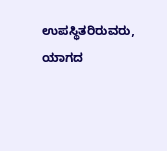ಉಪಸ್ಥಿತರಿರುವರು, ಯಾಗದ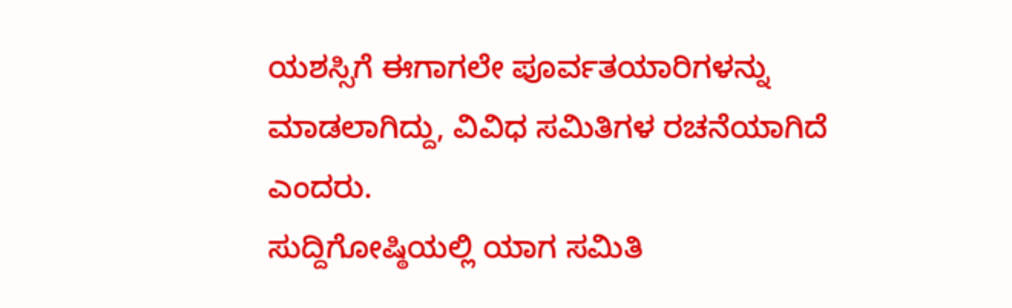ಯಶಸ್ಸಿಗೆ ಈಗಾಗಲೇ ಪೂರ್ವತಯಾರಿಗಳನ್ನು ಮಾಡಲಾಗಿದ್ದು, ವಿವಿಧ ಸಮಿತಿಗಳ ರಚನೆಯಾಗಿದೆ ಎಂದರು.
ಸುದ್ದಿಗೋಷ್ಠಿಯಲ್ಲಿ ಯಾಗ ಸಮಿತಿ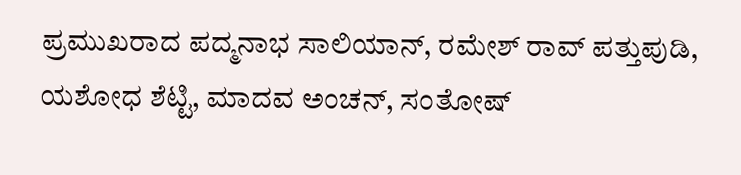ಪ್ರಮುಖರಾದ ಪದ್ಮನಾಭ ಸಾಲಿಯಾನ್, ರಮೇಶ್ ರಾವ್ ಪತ್ತುಪುಡಿ, ಯಶೋಧ ಶೆಟ್ಟಿ, ಮಾದವ ಅಂಚನ್, ಸಂತೋಷ್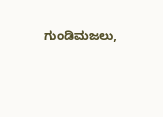ಗುಂಡಿಮಜಲು,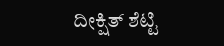ದೀಕ್ಷಿತ್ ಶೆಟ್ಟಿ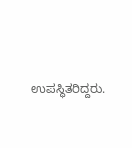ಉಪಸ್ಥಿತರಿದ್ದರು.